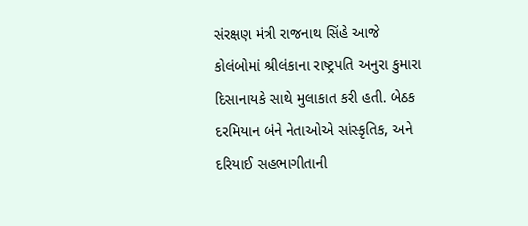સંરક્ષણ મંત્રી રાજનાથ સિંહે આજે કોલંબોમાં શ્રીલંકાના રાષ્ટ્રપતિ અનુરા કુમારા દિસાનાયકે સાથે મુલાકાત કરી હતી. બેઠક દરમિયાન બંને નેતાઓએ સાંસ્કૃતિક, અને દરિયાઈ સહભાગીતાની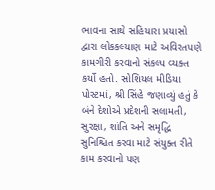ભાવના સાથે સહિયારા પ્રયાસો દ્વારા લોકકલ્યાણ માટે અવિરતપણે કામગીરી કરવાનો સંકલ્પ વ્યક્ત કર્યો હતો. સોશિયલ મીડિયા પોસ્ટમાં, શ્રી સિંહે જણાવ્યું હતું કે બંને દેશોએ પ્રદેશની સલામતી, સુરક્ષા, શાંતિ અને સમૃદ્ધિ સુનિશ્ચિત કરવા માટે સંયુક્ત રીતે કામ કરવાનો પણ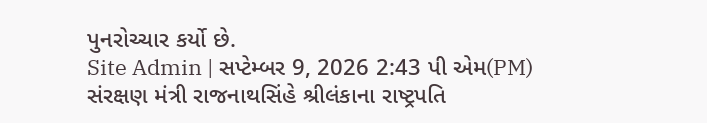પુનરોચ્ચાર કર્યો છે.
Site Admin | સપ્ટેમ્બર 9, 2026 2:43 પી એમ(PM)
સંરક્ષણ મંત્રી રાજનાથસિંહે શ્રીલંકાના રાષ્ટ્રપતિ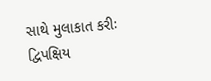સાથે મુલાકાત કરીઃ દ્વિપક્ષિય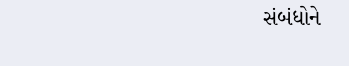સંબંધોને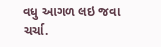વધુ આગળ લઇ જવા ચર્ચા.